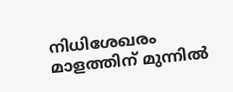നിധിശേഖരം മാളത്തിന് മുന്നിൽ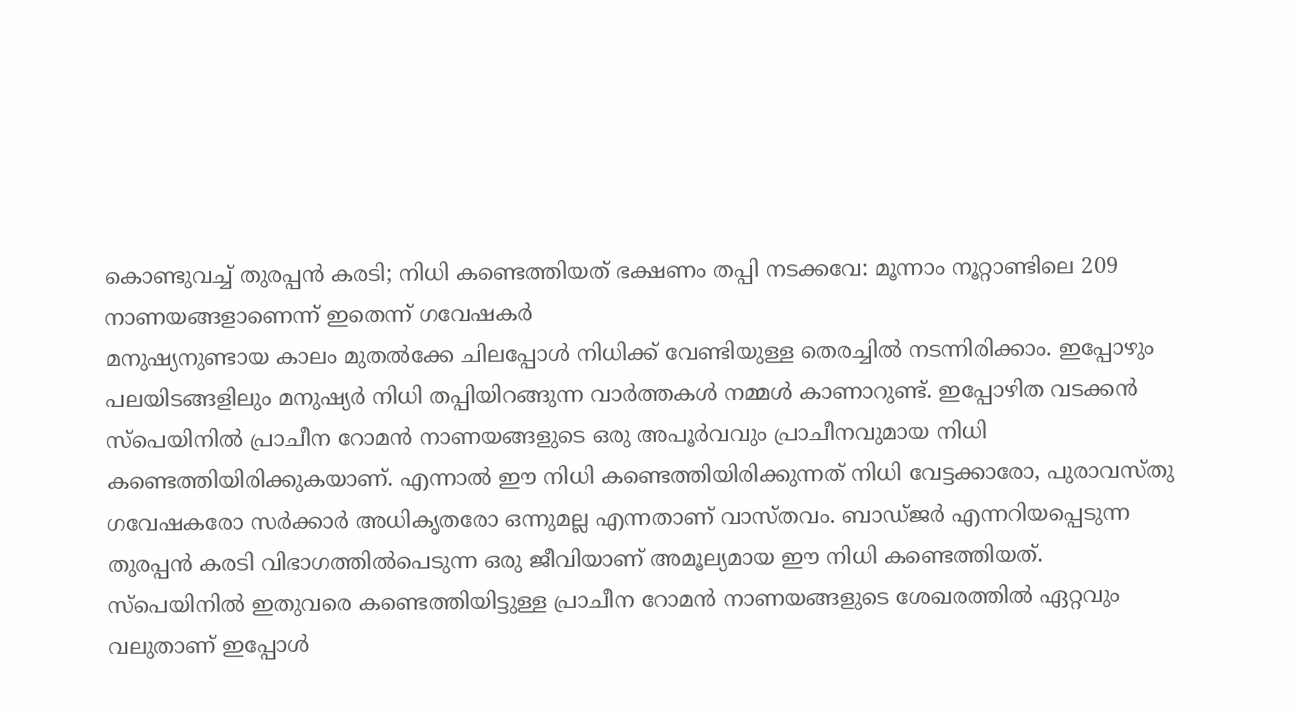കൊണ്ടുവച്ച് തുരപ്പൻ കരടി; നിധി കണ്ടെത്തിയത് ഭക്ഷണം തപ്പി നടക്കവേ: മൂന്നാം നൂറ്റാണ്ടിലെ 209 നാണയങ്ങളാണെന്ന് ഇതെന്ന് ഗവേഷകർ
മനുഷ്യനുണ്ടായ കാലം മുതൽക്കേ ചിലപ്പോൾ നിധിക്ക് വേണ്ടിയുള്ള തെരച്ചിൽ നടന്നിരിക്കാം. ഇപ്പോഴും പലയിടങ്ങളിലും മനുഷ്യർ നിധി തപ്പിയിറങ്ങുന്ന വാർത്തകൾ നമ്മൾ കാണാറുണ്ട്. ഇപ്പോഴിത വടക്കൻ സ്പെയിനിൽ പ്രാചീന റോമൻ നാണയങ്ങളുടെ ഒരു അപൂർവവും പ്രാചീനവുമായ നിധി കണ്ടെത്തിയിരിക്കുകയാണ്. എന്നാൽ ഈ നിധി കണ്ടെത്തിയിരിക്കുന്നത് നിധി വേട്ടക്കാരോ, പുരാവസ്തു ഗവേഷകരോ സർക്കാർ അധികൃതരോ ഒന്നുമല്ല എന്നതാണ് വാസ്തവം. ബാഡ്ജർ എന്നറിയപ്പെടുന്ന തുരപ്പൻ കരടി വിഭാഗത്തിൽപെടുന്ന ഒരു ജീവിയാണ് അമൂല്യമായ ഈ നിധി കണ്ടെത്തിയത്. സ്പെയിനിൽ ഇതുവരെ കണ്ടെത്തിയിട്ടുള്ള പ്രാചീന റോമൻ നാണയങ്ങളുടെ ശേഖരത്തിൽ ഏറ്റവും വലുതാണ് ഇപ്പോൾ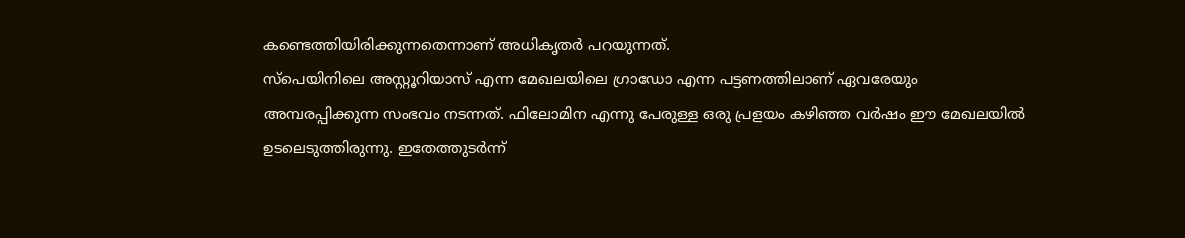കണ്ടെത്തിയിരിക്കുന്നതെന്നാണ് അധികൃതർ പറയുന്നത്.
സ്പെയിനിലെ അസ്റ്റൂറിയാസ് എന്ന മേഖലയിലെ ഗ്രാഡോ എന്ന പട്ടണത്തിലാണ് ഏവരേയും അമ്പരപ്പിക്കുന്ന സംഭവം നടന്നത്. ഫിലോമിന എന്നു പേരുള്ള ഒരു പ്രളയം കഴിഞ്ഞ വർഷം ഈ മേഖലയിൽ ഉടലെടുത്തിരുന്നു. ഇതേത്തുടർന്ന്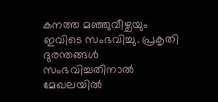കനത്ത മഞ്ഞുവീഴ്ചയും ഇവിടെ സംഭവിച്ചു. പ്രകൃതി ദുരന്തങ്ങൾ സംഭവിച്ചതിനാൽ മേഖലയിൽ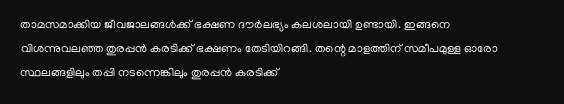താമസമാക്കിയ ജീവജാലങ്ങൾക്ക് ഭക്ഷണ ദൗർലഭ്യം കലശലായി ഉണ്ടായി. ഇങ്ങനെ വിശന്നുവലഞ്ഞ തുരപ്പൻ കരടിക്ക് ഭക്ഷണം തേടിയിറങ്ങി. തന്റെ മാളത്തിന് സമീപമുള്ള ഓരോ സ്ഥലങ്ങളിലും തപ്പി നടന്നെങ്കിലും തുരപ്പൻ കരടിക്ക്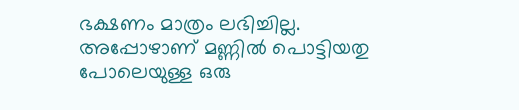ഭക്ഷണം മാത്രം ലഭിച്ചില്ല.
അപ്പോഴാണ് മണ്ണിൽ പൊട്ടിയതു പോലെയുള്ള ഒരു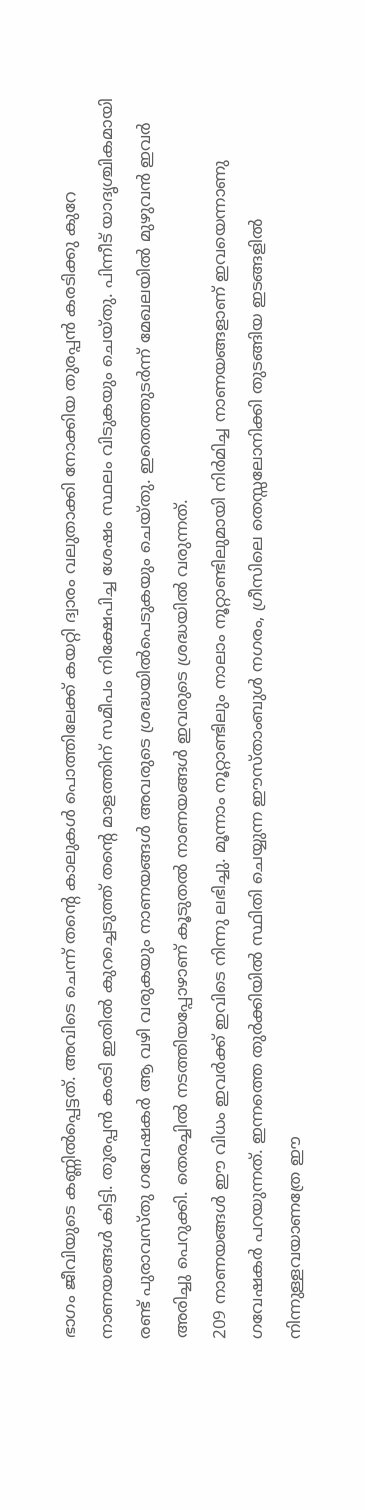ഭാഗം ജീവിയുടെ കണ്ണിൽപ്പെട്ടത്. അവിടെ ചെന്ന് തന്റെ കാലുകൾ പൊത്തിലേക്ക് കയറ്റി ദ്വാരം വലുതാക്കി നോക്കിയ തുരപ്പൻ കരടിക്കു കുറേ നാണയങ്ങൾ കിട്ടി. തുരപ്പൻ കരടി ഇതിൽ കുറച്ചെടുത്ത് തന്റെ മാളത്തിന് സമീപം നിക്ഷേപിച്ച ശേഷം സ്ഥലം വിടുകയും ചെയ്തു. പിന്നീട് യാദൃശ്ചികമായി രണ്ട് പുരാവസ്തു ഗവേഷകർ ആ വഴി വരുകയും നാണയങ്ങൾ അവരുടെ ശ്രദ്ധയിൽപെടുകയും ചെയ്തു. ഇതെത്തുടർന്ന് മേഖലയിൽ മുഴുവൻ ഇവർ അരിച്ചു പെറുക്കി. തെരച്ചിൽ നടത്തിയപ്പോഴാണ് കൂടുതൽ നാണയങ്ങൾ ഇവരുടെ ശ്രദ്ധയിൽ വരുന്നത്.
209 നാണയങ്ങൾ ഈ വിധം ഇവർക്ക് ഇവിടെ നിന്നു ലഭിച്ചു. മൂന്നാം നൂറ്റാണ്ടിലും നാലാം നൂറ്റാണ്ടിലുമായി നിർമിച്ച നാണയങ്ങളാണ് ഇവയെന്നാണു ഗവേഷകർ പറയുന്നത്. ഇന്നത്തെ തുർക്കിയിൽ സ്ഥിതി ചെയ്യുന്ന ഈസ്താംബുൾ നഗരം, ഗ്രീസിലെ തെസ്സലോനിക്കി തുടങ്ങിയ ഇടങ്ങളിൽ നിന്നുള്ളവയാണത്രേ ഈ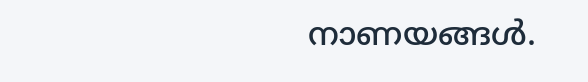നാണയങ്ങൾ.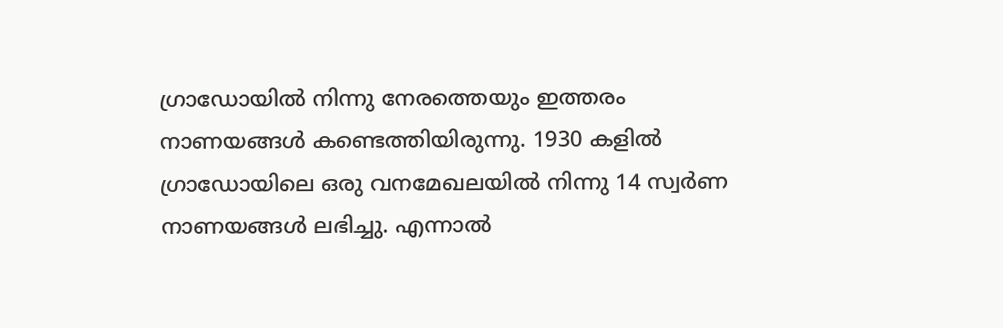ഗ്രാഡോയിൽ നിന്നു നേരത്തെയും ഇത്തരം നാണയങ്ങൾ കണ്ടെത്തിയിരുന്നു. 1930 കളിൽ ഗ്രാഡോയിലെ ഒരു വനമേഖലയിൽ നിന്നു 14 സ്വർണ നാണയങ്ങൾ ലഭിച്ചു. എന്നാൽ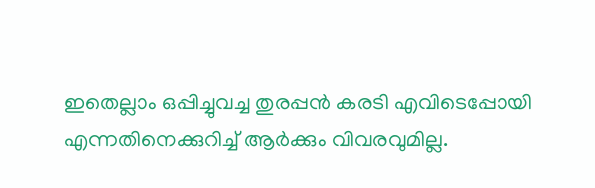ഇതെല്ലാം ഒപ്പിച്ചുവച്ച തുരപ്പൻ കരടി എവിടെപ്പോയി എന്നതിനെക്കുറിച്ച് ആർക്കും വിവരവുമില്ല.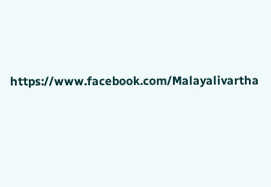https://www.facebook.com/Malayalivartha